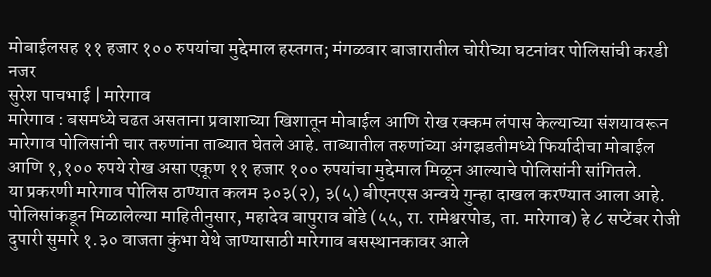मोबाईलसह ११ हजार १०० रुपयांचा मुद्देमाल हस्तगत; मंगळवार बाजारातील चोरीच्या घटनांवर पोलिसांची करडी नजर
सुरेश पाचभाई | मारेगाव
मारेगाव : बसमध्ये चढत असताना प्रवाशाच्या खिशातून मोबाईल आणि रोख रक्कम लंपास केल्याच्या संशयावरून मारेगाव पोलिसांनी चार तरुणांना ताब्यात घेतले आहे. ताब्यातील तरुणांच्या अंगझडतीमध्ये फिर्यादीचा मोबाईल आणि १,१०० रुपये रोख असा एकूण ११ हजार १०० रुपयांचा मुद्देमाल मिळून आल्याचे पोलिसांनी सांगितले.
या प्रकरणी मारेगाव पोलिस ठाण्यात कलम ३०३(२), ३(५) बीएनएस अन्वये गुन्हा दाखल करण्यात आला आहे.
पोलिसांकडून मिळालेल्या माहितीनुसार, महादेव बापुराव बोंडे (५५, रा. रामेश्वरपोड, ता. मारेगाव) हे ८ सप्टेंबर रोजी दुपारी सुमारे १.३० वाजता कुंभा येथे जाण्यासाठी मारेगाव बसस्थानकावर आले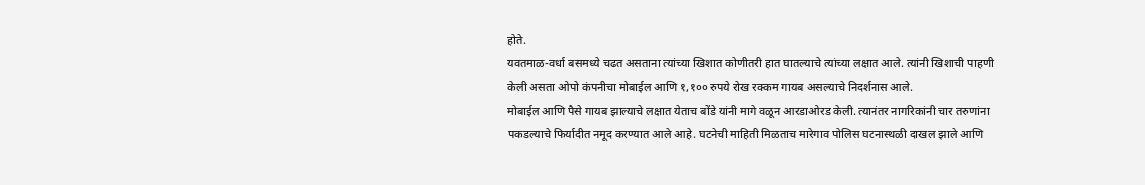होते.
यवतमाळ-वर्धा बसमध्ये चढत असताना त्यांच्या खिशात कोणीतरी हात घातल्याचे त्यांच्या लक्षात आले. त्यांनी खिशाची पाहणी केली असता ओपो कंपनीचा मोबाईल आणि १,१०० रुपये रोख रक्कम गायब असल्याचे निदर्शनास आले.
मोबाईल आणि पैसे गायब झाल्याचे लक्षात येताच बोंडे यांनी मागे वळून आरडाओरड केली. त्यानंतर नागरिकांनी चार तरुणांना पकडल्याचे फिर्यादीत नमूद करण्यात आले आहे. घटनेची माहिती मिळताच मारेगाव पोलिस घटनास्थळी दाखल झाले आणि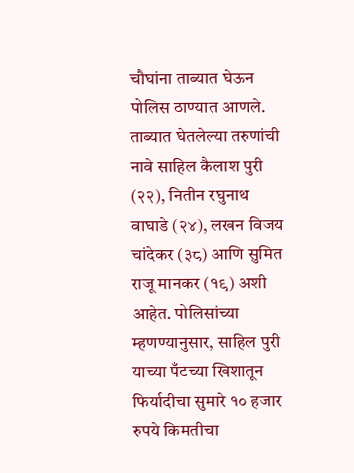चौघांना ताब्यात घेऊन पोलिस ठाण्यात आणले.
ताब्यात घेतलेल्या तरुणांची नावे साहिल कैलाश पुरी (२२), नितीन रघुनाथ वाघाडे (२४), लखन विजय चांदेकर (३८) आणि सुमित राजू मानकर (१९) अशी आहेत. पोलिसांच्या म्हणण्यानुसार, साहिल पुरी याच्या पँटच्या खिशातून फिर्यादीचा सुमारे १० हजार रुपये किमतीचा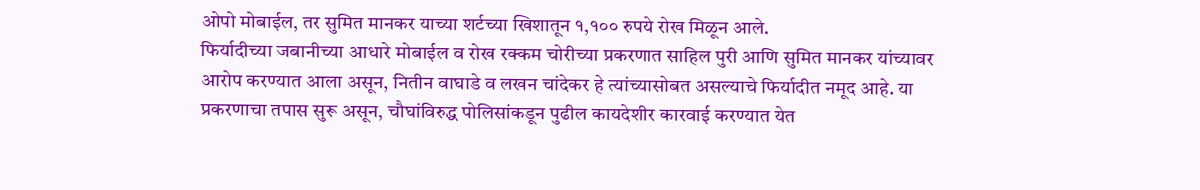ओपो मोबाईल, तर सुमित मानकर याच्या शर्टच्या खिशातून १,१०० रुपये रोख मिळून आले.
फिर्यादीच्या जबानीच्या आधारे मोबाईल व रोख रक्कम चोरीच्या प्रकरणात साहिल पुरी आणि सुमित मानकर यांच्यावर आरोप करण्यात आला असून, नितीन वाघाडे व लखन चांदेकर हे त्यांच्यासोबत असल्याचे फिर्यादीत नमूद आहे. या प्रकरणाचा तपास सुरू असून, चौघांविरुद्ध पोलिसांकडून पुढील कायदेशीर कारवाई करण्यात येत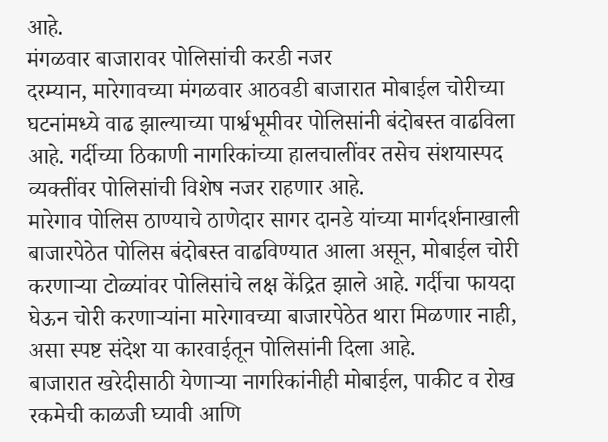आहे.
मंगळवार बाजारावर पोलिसांची करडी नजर
दरम्यान, मारेगावच्या मंगळवार आठवडी बाजारात मोबाईल चोरीच्या घटनांमध्ये वाढ झाल्याच्या पार्श्वभूमीवर पोलिसांनी बंदोबस्त वाढविला आहे. गर्दीच्या ठिकाणी नागरिकांच्या हालचालींवर तसेच संशयास्पद व्यक्तींवर पोलिसांची विशेष नजर राहणार आहे.
मारेगाव पोलिस ठाण्याचे ठाणेदार सागर दानडे यांच्या मार्गदर्शनाखाली बाजारपेठेत पोलिस बंदोबस्त वाढविण्यात आला असून, मोबाईल चोरी करणाऱ्या टोळ्यांवर पोलिसांचे लक्ष केंद्रित झाले आहे. गर्दीचा फायदा घेऊन चोरी करणाऱ्यांना मारेगावच्या बाजारपेठेत थारा मिळणार नाही, असा स्पष्ट संदेश या कारवाईतून पोलिसांनी दिला आहे.
बाजारात खरेदीसाठी येणाऱ्या नागरिकांनीही मोबाईल, पाकीट व रोख रकमेची काळजी घ्यावी आणि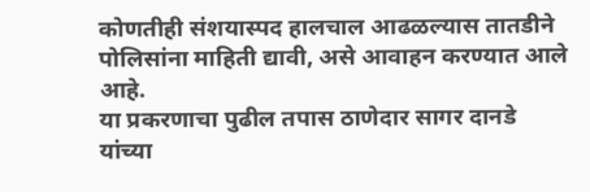कोणतीही संशयास्पद हालचाल आढळल्यास तातडीने पोलिसांना माहिती द्यावी, असे आवाहन करण्यात आले आहे.
या प्रकरणाचा पुढील तपास ठाणेदार सागर दानडे यांच्या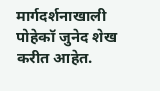मार्गदर्शनाखाली पोहेकॉ जुनेद शेख करीत आहेत.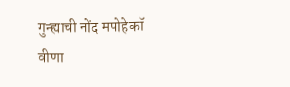गुन्ह्याची नोंद मपोहेकॉ वीणा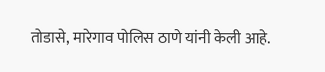तोडासे, मारेगाव पोलिस ठाणे यांनी केली आहे.